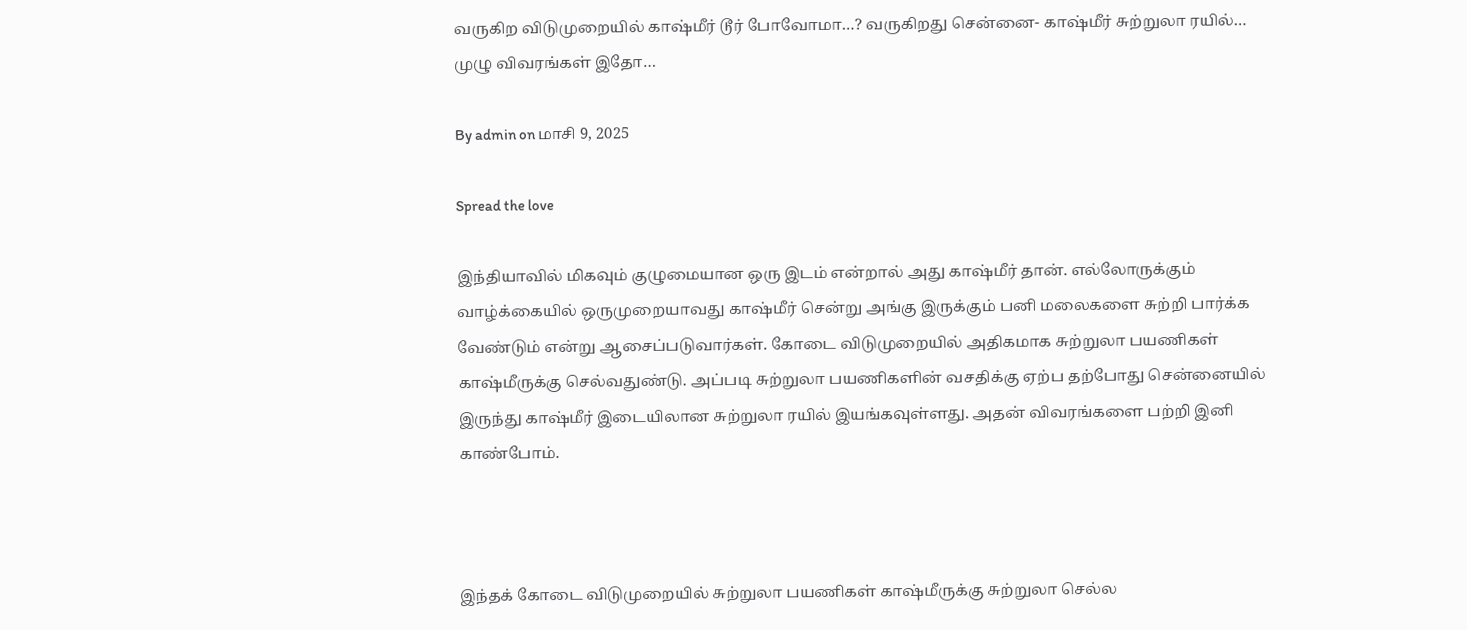வருகிற விடுமுறையில் காஷ்மீர் டூர் போவோமா…? வருகிறது சென்னை- காஷ்மீர் சுற்றுலா ரயில்… முழு விவரங்கள் இதோ…

By admin on மாசி 9, 2025

Spread the love

இந்தியாவில் மிகவும் குழுமையான ஒரு இடம் என்றால் அது காஷ்மீர் தான். எல்லோருக்கும் வாழ்க்கையில் ஒருமுறையாவது காஷ்மீர் சென்று அங்கு இருக்கும் பனி மலைகளை சுற்றி பார்க்க வேண்டும் என்று ஆசைப்படுவார்கள். கோடை விடுமுறையில் அதிகமாக சுற்றுலா பயணிகள் காஷ்மீருக்கு செல்வதுண்டு. அப்படி சுற்றுலா பயணிகளின் வசதிக்கு ஏற்ப தற்போது சென்னையில் இருந்து காஷ்மீர் இடையிலான சுற்றுலா ரயில் இயங்கவுள்ளது. அதன் விவரங்களை பற்றி இனி காண்போம்.



இந்தக் கோடை விடுமுறையில் சுற்றுலா பயணிகள் காஷ்மீருக்கு சுற்றுலா செல்ல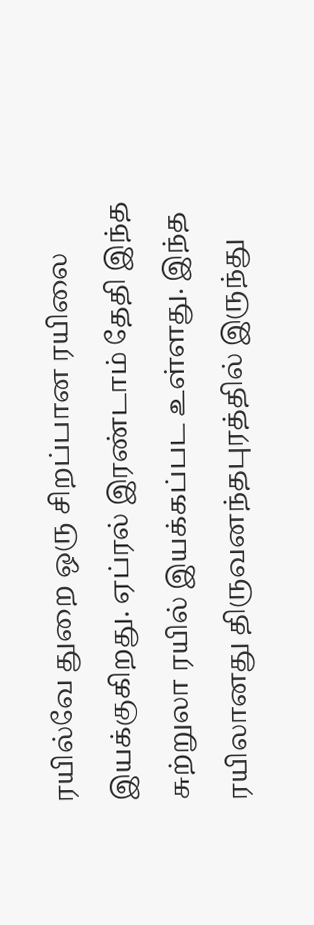ரயில்வே துறை ஒரு சிறப்பான ரயிலை இயக்குகிறது. ஏப்ரல் இரண்டாம் தேதி இந்த சுற்றுலா ரயில் இயக்கப்பட உள்ளது. இந்த ரயிலானது திருவனந்தபுரத்தில் இருந்து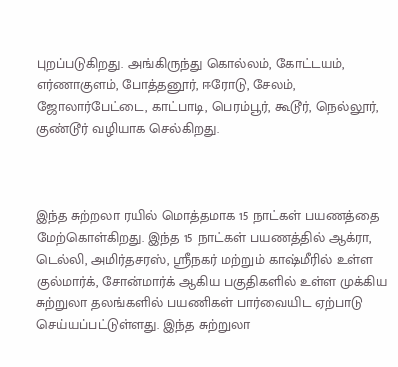புறப்படுகிறது. அங்கிருந்து கொல்லம், கோட்டயம், எர்ணாகுளம், போத்தனூர், ஈரோடு, சேலம், ஜோலார்பேட்டை, காட்பாடி, பெரம்பூர், கூடூர், நெல்லூர், குண்டூர் வழியாக செல்கிறது.



இந்த சுற்றலா ரயில் மொத்தமாக 15 நாட்கள் பயணத்தை மேற்கொள்கிறது. இந்த 15 நாட்கள் பயணத்தில் ஆக்ரா, டெல்லி, அமிர்தசரஸ், ஸ்ரீநகர் மற்றும் காஷ்மீரில் உள்ள குல்மார்க், சோன்மார்க் ஆகிய பகுதிகளில் உள்ள முக்கிய சுற்றுலா தலங்களில் பயணிகள் பார்வையிட ஏற்பாடு செய்யப்பட்டுள்ளது. இந்த சுற்றுலா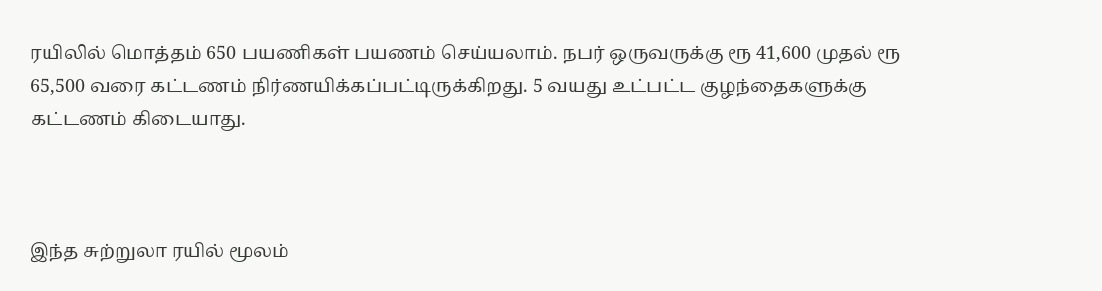ரயிலில் மொத்தம் 650 பயணிகள் பயணம் செய்யலாம். நபர் ஒருவருக்கு ரூ 41,600 முதல் ரூ 65,500 வரை கட்டணம் நிர்ணயிக்கப்பட்டிருக்கிறது. 5 வயது உட்பட்ட குழந்தைகளுக்கு கட்டணம் கிடையாது.



இந்த சுற்றுலா ரயில் மூலம்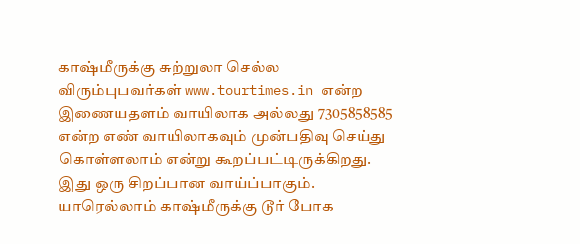காஷ்மீருக்கு சுற்றுலா செல்ல விரும்புபவர்கள் www.tourtimes.in என்ற இணையதளம் வாயிலாக அல்லது 7305858585 என்ற எண் வாயிலாகவும் முன்பதிவு செய்து கொள்ளலாம் என்று கூறப்பட்டிருக்கிறது. இது ஒரு சிறப்பான வாய்ப்பாகும். யாரெல்லாம் காஷ்மீருக்கு டூர் போக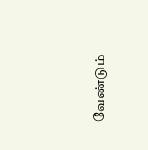வேண்டும்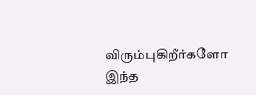விரும்புகிறீர்களோ இந்த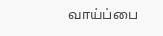வாய்ப்பை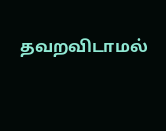தவறவிடாமல்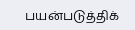பயன்படுத்திக்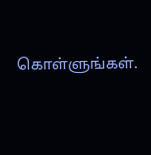கொள்ளுங்கள்.